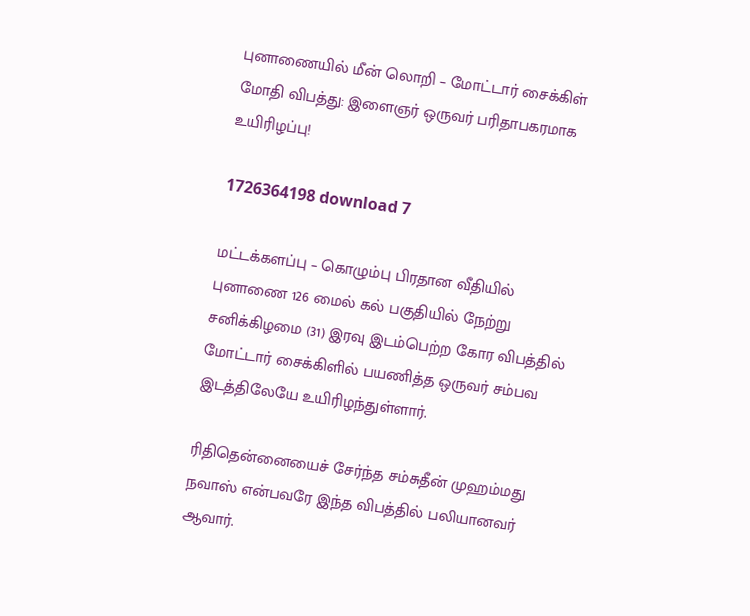புனாணையில் மீன் லொறி – மோட்டார் சைக்கிள் மோதி விபத்து: இளைஞர் ஒருவர் பரிதாபகரமாக உயிரிழப்பு!

1726364198 download 7

மட்டக்களப்பு – கொழும்பு பிரதான வீதியில் புனாணை 126 மைல் கல் பகுதியில் நேற்று சனிக்கிழமை (31) இரவு இடம்பெற்ற கோர விபத்தில் மோட்டார் சைக்கிளில் பயணித்த ஒருவர் சம்பவ இடத்திலேயே உயிரிழந்துள்ளார்.

ரிதிதென்னையைச் சேர்ந்த சம்சுதீன் முஹம்மது நவாஸ் என்பவரே இந்த விபத்தில் பலியானவர் ஆவார்.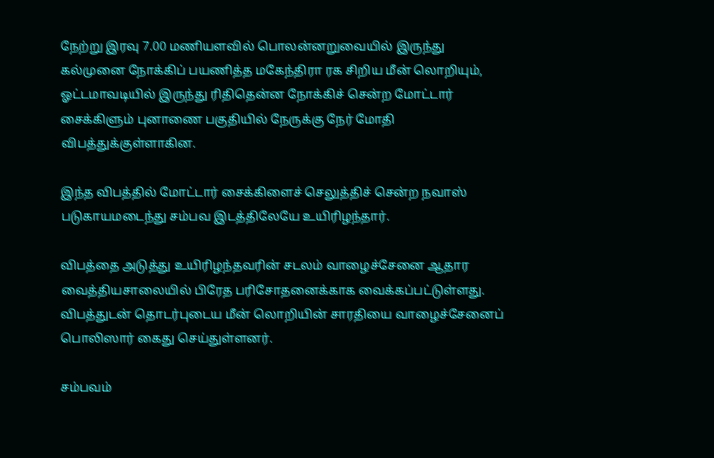நேற்று இரவு 7.00 மணியளவில் பொலன்னறுவையில் இருந்து கல்முனை நோக்கிப் பயணித்த மகேந்திரா ரக சிறிய மீன் லொறியும், ஓட்டமாவடியில் இருந்து ரிதிதென்ன நோக்கிச் சென்ற மோட்டார் சைக்கிளும் புனாணை பகுதியில் நேருக்கு நேர் மோதி விபத்துக்குள்ளாகின.

இந்த விபத்தில் மோட்டார் சைக்கிளைச் செலுத்திச் சென்ற நவாஸ் படுகாயமடைந்து சம்பவ இடத்திலேயே உயிரிழந்தார்.

விபத்தை அடுத்து உயிரிழந்தவரின் சடலம் வாழைச்சேனை ஆதார வைத்தியசாலையில் பிரேத பரிசோதனைக்காக வைக்கப்பட்டுள்ளது. விபத்துடன் தொடர்புடைய மீன் லொறியின் சாரதியை வாழைச்சேனைப் பொலிஸார் கைது செய்துள்ளனர்.

சம்பவம்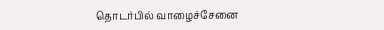தொடர்பில் வாழைச்சேனை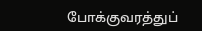போக்குவரத்துப்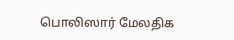பொலிஸார் மேலதிக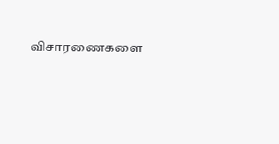விசாரணைகளை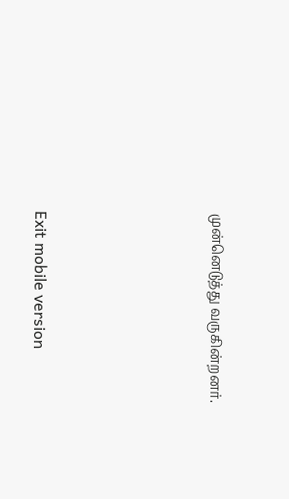முன்னெடுத்து வருகின்றனர்.





Exit mobile version